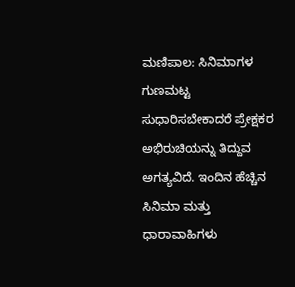ಮಣಿಪಾಲ: ಸಿನಿಮಾಗಳ ಗುಣಮಟ್ಟ ಸುಧಾರಿಸಬೇಕಾದರೆ ಪ್ರೇಕ್ಷಕರ ಅಭಿರುಚಿಯನ್ನು ತಿದ್ದುವ ಅಗತ್ಯವಿದೆ. ಇಂದಿನ ಹೆಚ್ಚಿನ ಸಿನಿಮಾ ಮತ್ತು ಧಾರಾವಾಹಿಗಳು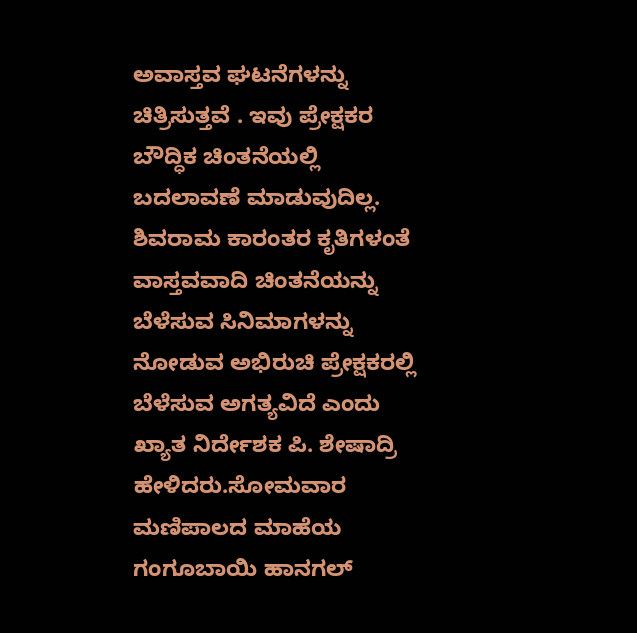ಅವಾಸ್ತವ ಘಟನೆಗಳನ್ನು ಚಿತ್ರಿಸುತ್ತವೆ . ಇವು ಪ್ರೇಕ್ಷಕರ ಬೌದ್ಧಿಕ ಚಿಂತನೆಯಲ್ಲಿ ಬದಲಾವಣೆ ಮಾಡುವುದಿಲ್ಲ. ಶಿವರಾಮ ಕಾರಂತರ ಕೃತಿಗಳಂತೆ ವಾಸ್ತವವಾದಿ ಚಿಂತನೆಯನ್ನು ಬೆಳೆಸುವ ಸಿನಿಮಾಗಳನ್ನು ನೋಡುವ ಅಭಿರುಚಿ ಪ್ರೇಕ್ಷಕರಲ್ಲಿ ಬೆಳೆಸುವ ಅಗತ್ಯವಿದೆ ಎಂದು ಖ್ಯಾತ ನಿರ್ದೇಶಕ ಪಿ. ಶೇಷಾದ್ರಿ ಹೇಳಿದರು.ಸೋಮವಾರ ಮಣಿಪಾಲದ ಮಾಹೆಯ ಗಂಗೂಬಾಯಿ ಹಾನಗಲ್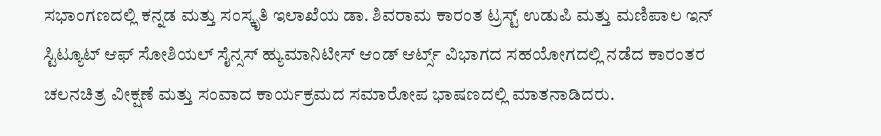ಸಭಾಂಗಣದಲ್ಲಿ ಕನ್ನಡ ಮತ್ತು ಸಂಸ್ಕೃತಿ ಇಲಾಖೆಯ ಡಾ. ಶಿವರಾಮ ಕಾರಂತ ಟ್ರಸ್ಟ್ ಉಡುಪಿ ಮತ್ತು ಮಣಿಪಾಲ ಇನ್ ಸ್ಟಿಟ್ಯೂಟ್ ಆಫ್ ಸೋಶಿಯಲ್ ಸೈನ್ಸಸ್ ಹ್ಯುಮಾನಿಟೀಸ್ ಆಂಡ್ ಆರ್ಟ್ಸ್ ವಿಭಾಗದ ಸಹಯೋಗದಲ್ಲಿ ನಡೆದ ಕಾರಂತರ ಚಲನಚಿತ್ರ ವೀಕ್ಷಣೆ ಮತ್ತು ಸಂವಾದ ಕಾರ್ಯಕ್ರಮದ ಸಮಾರೋಪ ಭಾಷಣದಲ್ಲಿ ಮಾತನಾಡಿದರು.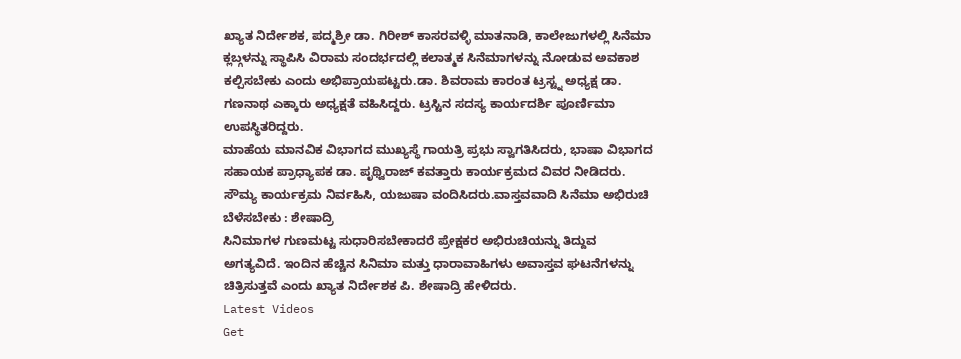ಖ್ಯಾತ ನಿರ್ದೇಶಕ, ಪದ್ಮಶ್ರೀ ಡಾ. ಗಿರೀಶ್ ಕಾಸರವಳ್ಳಿ ಮಾತನಾಡಿ, ಕಾಲೇಜುಗಳಲ್ಲಿ ಸಿನೆಮಾ ಕ್ಲಬ್ಗಳನ್ನು ಸ್ಥಾಪಿಸಿ ವಿರಾಮ ಸಂದರ್ಭದಲ್ಲಿ ಕಲಾತ್ಮಕ ಸಿನೆಮಾಗಳನ್ನು ನೋಡುವ ಅವಕಾಶ ಕಲ್ಪಿಸಬೇಕು ಎಂದು ಅಭಿಪ್ರಾಯಪಟ್ಟರು.ಡಾ. ಶಿವರಾಮ ಕಾರಂತ ಟ್ರಸ್ಟ್ನ ಅಧ್ಯಕ್ಷ ಡಾ. ಗಣನಾಥ ಎಕ್ಕಾರು ಅಧ್ಯಕ್ಷತೆ ವಹಿಸಿದ್ದರು. ಟ್ರಸ್ಟಿನ ಸದಸ್ಯ ಕಾರ್ಯದರ್ಶಿ ಪೂರ್ಣಿಮಾ ಉಪಸ್ಥಿತರಿದ್ದರು.
ಮಾಹೆಯ ಮಾನವಿಕ ವಿಭಾಗದ ಮುಖ್ಯಸ್ಥೆ ಗಾಯತ್ರಿ ಪ್ರಭು ಸ್ವಾಗತಿಸಿದರು, ಭಾಷಾ ವಿಭಾಗದ ಸಹಾಯಕ ಪ್ರಾಧ್ಯಾಪಕ ಡಾ. ಪೃಥ್ವಿರಾಜ್ ಕವತ್ತಾರು ಕಾರ್ಯಕ್ರಮದ ವಿವರ ನೀಡಿದರು. ಸೌಮ್ಯ ಕಾರ್ಯಕ್ರಮ ನಿರ್ವಹಿಸಿ, ಯಜುಷಾ ವಂದಿಸಿದರು.ವಾಸ್ತವವಾದಿ ಸಿನೆಮಾ ಅಭಿರುಚಿ ಬೆಳೆಸಬೇಕು : ಶೇಷಾದ್ರಿ
ಸಿನಿಮಾಗಳ ಗುಣಮಟ್ಟ ಸುಧಾರಿಸಬೇಕಾದರೆ ಪ್ರೇಕ್ಷಕರ ಅಭಿರುಚಿಯನ್ನು ತಿದ್ದುವ ಅಗತ್ಯವಿದೆ. ಇಂದಿನ ಹೆಚ್ಚಿನ ಸಿನಿಮಾ ಮತ್ತು ಧಾರಾವಾಹಿಗಳು ಅವಾಸ್ತವ ಘಟನೆಗಳನ್ನು ಚಿತ್ರಿಸುತ್ತವೆ ಎಂದು ಖ್ಯಾತ ನಿರ್ದೇಶಕ ಪಿ. ಶೇಷಾದ್ರಿ ಹೇಳಿದರು.
Latest Videos
Get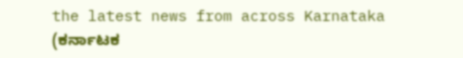the latest news from across Karnataka (ಕರ್ನಾಟಕ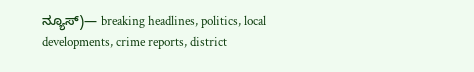ನ್ಯೂಸ್)— breaking headlines, politics, local developments, crime reports, district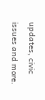updates, civic issues and more.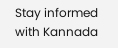Stay informed with Kannada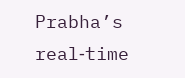Prabha’s real‑time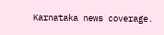Karnataka news coverage.